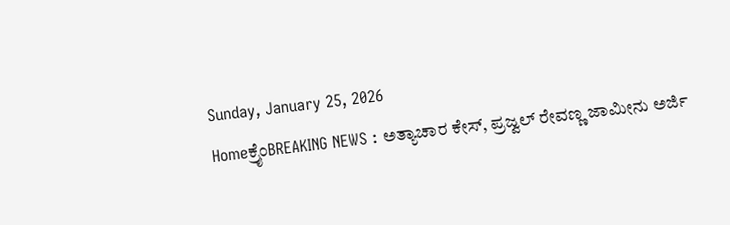Sunday, January 25, 2026
Homeಕ್ರೈಂBREAKING NEWS : ಅತ್ಯಾಚಾರ ಕೇಸ್, ಪ್ರಜ್ವಲ್ ರೇವಣ್ಣ ಜಾಮೀನು ಅರ್ಜಿ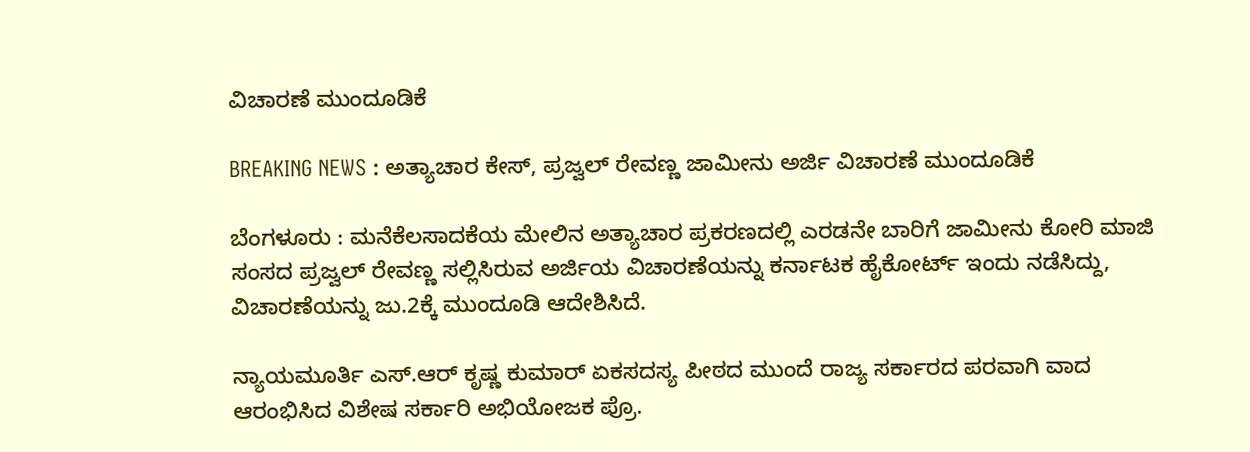ವಿಚಾರಣೆ ಮುಂದೂಡಿಕೆ

BREAKING NEWS : ಅತ್ಯಾಚಾರ ಕೇಸ್, ಪ್ರಜ್ವಲ್ ರೇವಣ್ಣ ಜಾಮೀನು ಅರ್ಜಿ ವಿಚಾರಣೆ ಮುಂದೂಡಿಕೆ

ಬೆಂಗಳೂರು : ಮನೆಕೆಲಸಾದಕೆಯ ಮೇಲಿನ ಅತ್ಯಾಚಾರ ಪ್ರಕರಣದಲ್ಲಿ ಎರಡನೇ ಬಾರಿಗೆ ಜಾಮೀನು ಕೋರಿ ಮಾಜಿ ಸಂಸದ ಪ್ರಜ್ವಲ್‌ ರೇವಣ್ಣ ಸಲ್ಲಿಸಿರುವ ಅರ್ಜಿಯ ವಿಚಾರಣೆಯನ್ನು ಕರ್ನಾಟಕ ಹೈಕೋರ್ಟ್‌ ಇಂದು ನಡೆಸಿದ್ದು, ವಿಚಾರಣೆಯನ್ನು ಜು.2ಕ್ಕೆ ಮುಂದೂಡಿ ಆದೇಶಿಸಿದೆ.

ನ್ಯಾಯಮೂರ್ತಿ ಎಸ್‌.ಆರ್ ಕೃಷ್ಣ ಕುಮಾರ್‌ ಏಕಸದಸ್ಯ ಪೀಠದ ಮುಂದೆ ರಾಜ್ಯ ಸರ್ಕಾರದ ಪರವಾಗಿ ವಾದ ಆರಂಭಿಸಿದ ವಿಶೇಷ ಸರ್ಕಾರಿ ಅಭಿಯೋಜಕ ಪ್ರೊ.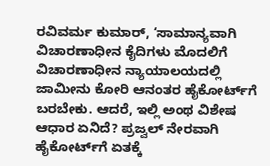ರವಿವರ್ಮ ಕುಮಾರ್, ‘ಸಾಮಾನ್ಯವಾಗಿ ವಿಚಾರಣಾಧೀನ ಕೈದಿಗಳು ಮೊದಲಿಗೆ ವಿಚಾರಣಾಧೀನ ನ್ಯಾಯಾಲಯದಲ್ಲಿ ಜಾಮೀನು ಕೋರಿ ಆನಂತರ ಹೈಕೋರ್ಟ್‌ಗೆ ಬರಬೇಕು. ಆದರೆ, ಇಲ್ಲಿ ಅಂಥ ವಿಶೇಷ ಆಧಾರ ಏನಿದೆ? ಪ್ರಜ್ವಲ್‌ ನೇರವಾಗಿ ಹೈಕೋರ್ಟ್‌ಗೆ ಏತಕ್ಕೆ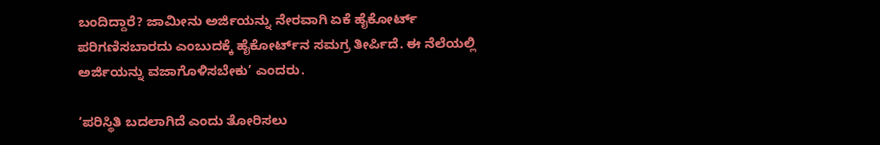ಬಂದಿದ್ದಾರೆ? ಜಾಮೀನು ಅರ್ಜಿಯನ್ನು ನೇರವಾಗಿ ಏಕೆ ಹೈಕೋರ್ಟ್‌ ಪರಿಗಣಿಸಬಾರದು ಎಂಬುದಕ್ಕೆ ಹೈಕೋರ್ಟ್‌ನ ಸಮಗ್ರ ತೀರ್ಪಿದೆ. ಈ ನೆಲೆಯಲ್ಲಿ ಅರ್ಜಿಯನ್ನು ವಜಾಗೊಳಿಸಬೇಕು’ ಎಂದರು.

‘ಪರಿಸ್ಥಿತಿ ಬದಲಾಗಿದೆ ಎಂದು ತೋರಿಸಲು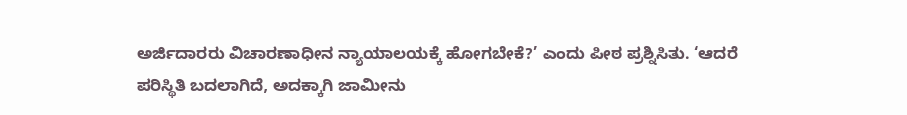ಅರ್ಜಿದಾರರು ವಿಚಾರಣಾಧೀನ ನ್ಯಾಯಾಲಯಕ್ಕೆ ಹೋಗಬೇಕೆ?’ ಎಂದು ಪೀಠ ಪ್ರಶ್ನಿಸಿತು. ‘ಆದರೆ ಪರಿಸ್ಥಿತಿ ಬದಲಾಗಿದೆ, ಅದಕ್ಕಾಗಿ ಜಾಮೀನು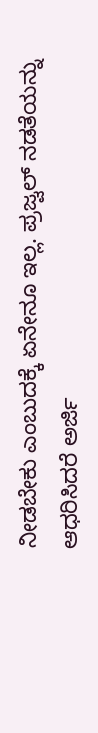ನೀಡಬೇಕು ಎಂಬುದಕ್ಕೆ ಏನೇನೂ ಇಲ್ಲ. ಪ್ರಜ್ವಲ್‌ ನಡತೆಯನ್ನು ಆಧರಿಸಿದರೆ ಅರ್ಜಿ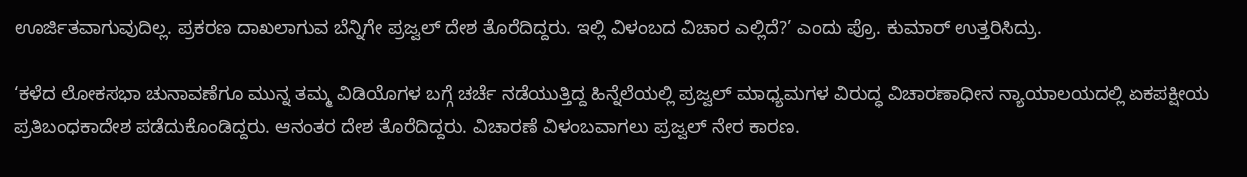ಊರ್ಜಿತವಾಗುವುದಿಲ್ಲ. ಪ್ರಕರಣ ದಾಖಲಾಗುವ ಬೆನ್ನಿಗೇ ಪ್ರಜ್ವಲ್‌ ದೇಶ ತೊರೆದಿದ್ದರು. ಇಲ್ಲಿ ವಿಳಂಬದ ವಿಚಾರ ಎಲ್ಲಿದೆ?’ ಎಂದು ಪ್ರೊ. ಕುಮಾರ್ ಉತ್ತರಿಸಿದ್ರು.

‘ಕಳೆದ ಲೋಕಸಭಾ ಚುನಾವಣೆಗೂ ಮುನ್ನ ತಮ್ಮ ವಿಡಿಯೊಗಳ ಬಗ್ಗೆ ಚರ್ಚೆ ನಡೆಯುತ್ತಿದ್ದ ಹಿನ್ನೆಲೆಯಲ್ಲಿ ಪ್ರಜ್ವಲ್‌ ಮಾಧ್ಯಮಗಳ ವಿರುದ್ಧ ವಿಚಾರಣಾಧೀನ ನ್ಯಾಯಾಲಯದಲ್ಲಿ ಏಕಪಕ್ಷೀಯ ಪ್ರತಿಬಂಧಕಾದೇಶ ಪಡೆದುಕೊಂಡಿದ್ದರು. ಆನಂತರ ದೇಶ ತೊರೆದಿದ್ದರು. ವಿಚಾರಣೆ ವಿಳಂಬವಾಗಲು ಪ್ರಜ್ವಲ್‌ ನೇರ ಕಾರಣ.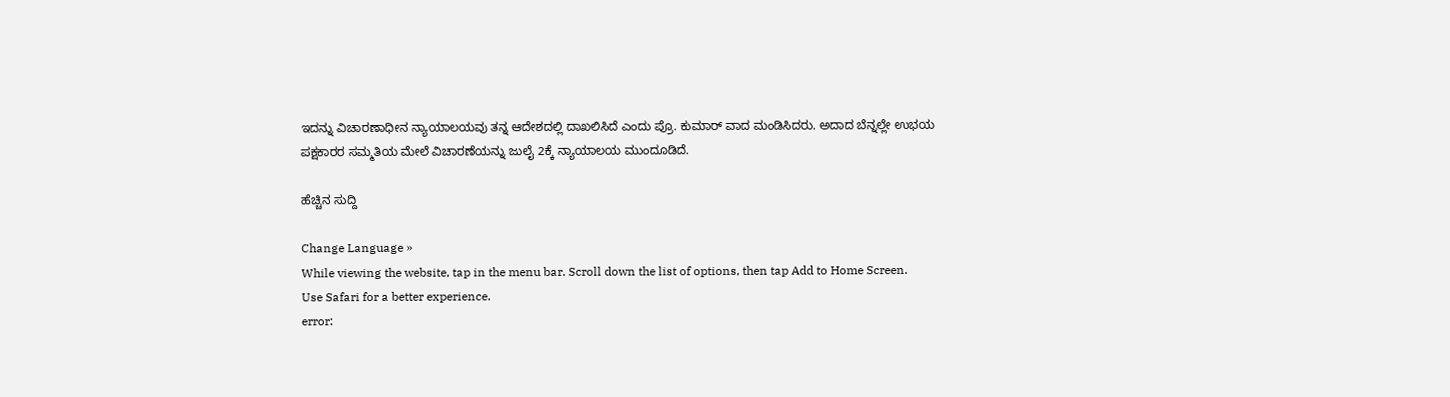ಇದನ್ನು ವಿಚಾರಣಾಧೀನ ನ್ಯಾಯಾಲಯವು ತನ್ನ ಆದೇಶದಲ್ಲಿ ದಾಖಲಿಸಿದೆ ಎಂದು ಪ್ರೊ. ಕುಮಾರ್ ವಾದ ಮಂಡಿಸಿದರು. ಅದಾದ ಬೆನ್ನಲ್ಲೇ ಉಭಯ ಪಕ್ಷಕಾರರ ಸಮ್ಮತಿಯ ಮೇಲೆ ವಿಚಾರಣೆಯನ್ನು ಜುಲೈ 2ಕ್ಕೆ ನ್ಯಾಯಾಲಯ ಮುಂದೂಡಿದೆ.

ಹೆಚ್ಚಿನ ಸುದ್ದಿ

Change Language »
While viewing the website, tap in the menu bar. Scroll down the list of options, then tap Add to Home Screen.
Use Safari for a better experience.
error: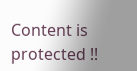Content is protected !!